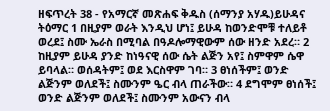ዘፍጥረት 38 - የአማርኛ መጽሐፍ ቅዱስ (ሰማንያ አሃዱ)ይሁዳና ትዕማር 1 በዚያም ወራት እንዲህ ሆነ፤ ይሁዳ ከወንድሞቹ ተለይቶ ወረደ፤ ስሙ ኤራስ በሚባል በዓዶሎማዊውም ሰው ዘንድ አደረ። 2 ከዚያም ይሁዳ ያንድ ከነዓናዊ ሰው ሴት ልጅን አየ፤ ስምዋም ሴዋ ይባላል። ወሰዳትም፤ ወደ እርስዋም ገባ። 3 ፀነሰችም፤ ወንድ ልጅንም ወለደች፤ ስሙንም ዔር ብላ ጠራችው። 4 ደግሞም ፀነሰች፤ ወንድ ልጅንም ወለደች፤ ስሙንም አውናን ብላ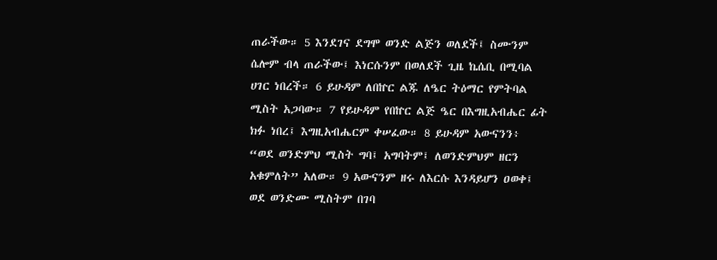ጠራችው። 5 እንደገና ደግሞ ወንድ ልጅን ወለደች፤ ስሙንም ሴሎም ብላ ጠራችው፤ እነርሱንም በወለደች ጊዜ ኬሴቢ በሚባል ሀገር ነበረች። 6 ይሁዳም ለበኵር ልጁ ለዔር ትዕማር የምትባል ሚስት አጋባው። 7 የይሁዳም የበኵር ልጅ ዔር በእግዚአብሔር ፊት ክፉ ነበረ፤ እግዚአብሔርም ቀሠፈው። 8 ይሁዳም አውናንን፥ “ወደ ወንድምህ ሚስት ግባ፤ አግባትም፤ ለወንድምህም ዘርን አቁምለት” አለው። 9 አውናንም ዘሩ ለእርሱ እንዳይሆን ዐወቀ፤ ወደ ወንድሙ ሚስትም በገባ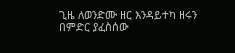ጊዜ ለወንድሙ ዘር እንዳይተካ ዘሩን በምድር ያፈስሰው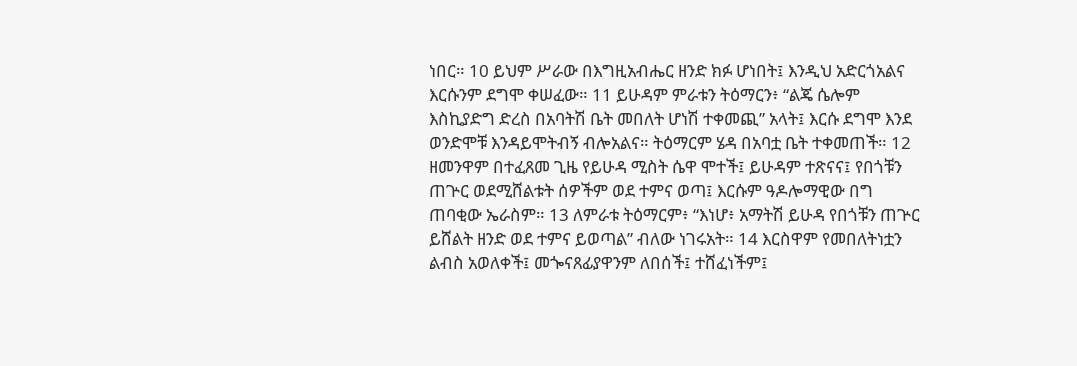ነበር። 10 ይህም ሥራው በእግዚአብሔር ዘንድ ክፉ ሆነበት፤ እንዲህ አድርጎአልና እርሱንም ደግሞ ቀሠፈው። 11 ይሁዳም ምራቱን ትዕማርን፥ “ልጄ ሴሎም እስኪያድግ ድረስ በአባትሽ ቤት መበለት ሆነሽ ተቀመጪ” አላት፤ እርሱ ደግሞ እንደ ወንድሞቹ እንዳይሞትብኝ ብሎአልና። ትዕማርም ሄዳ በአባቷ ቤት ተቀመጠች። 12 ዘመንዋም በተፈጸመ ጊዜ የይሁዳ ሚስት ሴዋ ሞተች፤ ይሁዳም ተጽናና፤ የበጎቹን ጠጕር ወደሚሸልቱት ሰዎችም ወደ ተምና ወጣ፤ እርሱም ዓዶሎማዊው በግ ጠባቂው ኤራስም። 13 ለምራቱ ትዕማርም፥ “እነሆ፥ አማትሽ ይሁዳ የበጎቹን ጠጕር ይሸልት ዘንድ ወደ ተምና ይወጣል” ብለው ነገሩአት። 14 እርስዋም የመበለትነቷን ልብስ አወለቀች፤ መጐናጸፊያዋንም ለበሰች፤ ተሸፈነችም፤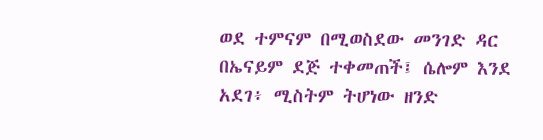ወደ ተምናም በሚወስደው መንገድ ዳር በኤናይም ደጅ ተቀመጠች፤ ሴሎም እንደ አደገ፥ ሚስትም ትሆነው ዘንድ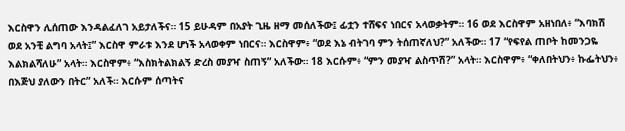እርስዋን ሊሰጠው እንዳልፈለገ አይታለችና። 15 ይሁዳም በአያት ጊዜ ዘማ መሰለችው፤ ፊቷን ተሸፍና ነበርና አላወቃትም። 16 ወደ እርስዋም አዘነበለ፥ “እባክሽ ወደ አንቺ ልግባ አላት፤” እርስዋ ምራቱ እንደ ሆነች አላወቀም ነበርና። እርስዋም፥ “ወደ እኔ ብትገባ ምን ትሰጠኛለህ?” አለችው። 17 “የፍየል ጠቦት ከመንጋዬ እልክልሻለሁ” አላት። እርስዋም፥ “እስክትልክልኝ ድረስ መያዣ ስጠኝ” አለችው። 18 እርሱም፥ “ምን መያዣ ልስጥሽ?” አላት። እርስዋም፥ “ቀለበትህን፥ ኩፌትህን፥ በእጅህ ያለውን በትር” አለች። እርሱም ሰጣትና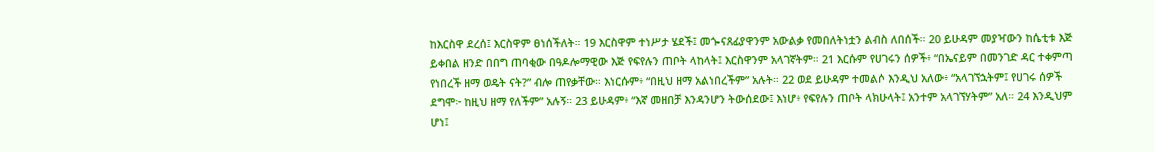ከእርስዋ ደረሰ፤ እርስዋም ፀነሰችለት። 19 እርስዋም ተነሥታ ሄደች፤ መጐናጸፊያዋንም አውልቃ የመበለትነቷን ልብስ ለበሰች። 20 ይሁዳም መያዣውን ከሴቲቱ እጅ ይቀበል ዘንድ በበግ ጠባቂው በዓዶሎማዊው እጅ የፍየሉን ጠቦት ላከላት፤ እርስዋንም አላገኛትም። 21 እርሱም የሀገሩን ሰዎች፥ “በኤናይም በመንገድ ዳር ተቀምጣ የነበረች ዘማ ወዴት ናት?” ብሎ ጠየቃቸው። እነርሱም፥ “በዚህ ዘማ አልነበረችም” አሉት። 22 ወደ ይሁዳም ተመልሶ እንዲህ አለው፥ “አላገኘኋትም፤ የሀገሩ ሰዎች ደግሞ፦ ከዚህ ዘማ የለችም” አሉኝ። 23 ይሁዳም፥ “እኛ መዘበቻ እንዳንሆን ትውሰደው፤ እነሆ፥ የፍየሉን ጠቦት ላክሁላት፤ አንተም አላገኘሃትም” አለ። 24 እንዲህም ሆነ፤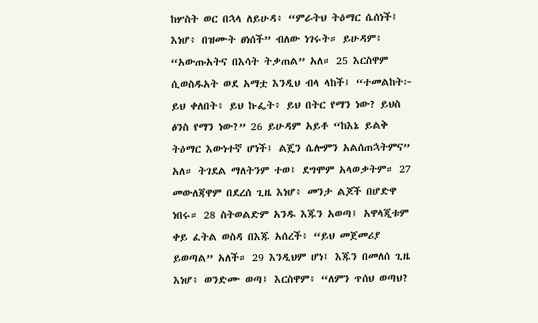ከሦስት ወር በኋላ ለይሁዳ፥ “ምራትህ ትዕማር ሴሰነች፤ እነሆ፥ በዝሙት ፀነሰች” ብለው ነገሩት። ይሁዳም፥ “አውጡአትና በእሳት ትቃጠል” አለ። 25 እርስዋም ሲወስዱአት ወደ አማቷ እንዲህ ብላ ላከች፤ “ተመልከት፦ ይህ ቀለበት፥ ይህ ኩፌት፥ ይህ በትር የማን ነው? ይህስ ፅንስ የማን ነው?” 26 ይሁዳም አይቶ “ከእኔ ይልቅ ትዕማር እውነተኛ ሆነች፤ ልጄን ሴሎምን አልሰጠኋትምና” አለ። ትገደል ማለትንም ተወ፤ ደግሞም አላወቃትም። 27 መውለጃዋም በደረሰ ጊዜ እነሆ፥ መንታ ልጆች በሆድዋ ነበሩ። 28 ስትወልድም አንዱ እጁን አወጣ፤ አዋላጂቱም ቀይ ፈትል ወስዳ በእጁ አሰረች፥ “ይህ መጀመሪያ ይወጣል” አለች። 29 እንዲህም ሆነ፤ እጁን በመለሰ ጊዜ እነሆ፥ ወንድሙ ወጣ፤ እርስዋም፥ “ለምን ጥሰህ ወጣህ?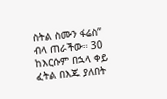ስትል ስሙን ፋሬስ” ብላ ጠራችው። 30 ከእርሱም በኋላ ቀይ ፈትል በእጁ ያለበት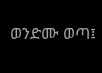ወንድሙ ወጣ፤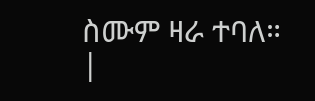ስሙም ዛራ ተባለ። |